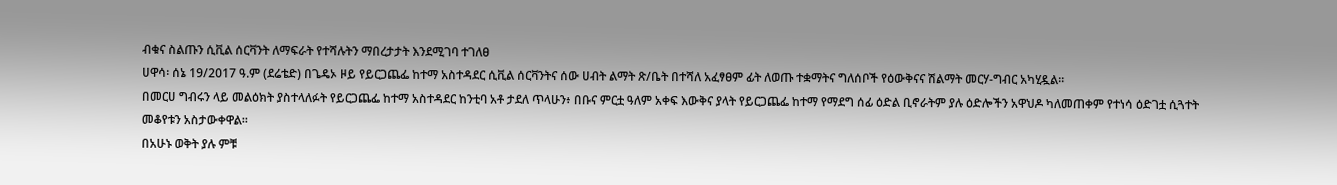ብቁና ስልጡን ሲቪል ሰርቫንት ለማፍራት የተሻሉትን ማበረታታት እንደሚገባ ተገለፀ
ሀዋሳ፡ ሰኔ 19/2017 ዓ.ም (ደሬቴድ) በጌዴኦ ዞይ የይርጋጨፌ ከተማ አስተዳደር ሲቪል ሰርቫንትና ሰው ሀብት ልማት ጽ/ቤት በተሻለ አፈፃፀም ፊት ለወጡ ተቋማትና ግለሰቦች የዕውቅናና ሽልማት መርሃ-ግብር አካሂዷል።
በመርሀ ግብሩን ላይ መልዕክት ያስተላለፉት የይርጋጨፌ ከተማ አስተዳደር ከንቲባ አቶ ታደለ ጥላሁን፥ በቡና ምርቷ ዓለም አቀፍ እውቅና ያላት የይርጋጨፌ ከተማ የማደግ ሰፊ ዕድል ቢኖራትም ያሉ ዕድሎችን አዋህዶ ካለመጠቀም የተነሳ ዕድገቷ ሲጓተት መቆየቱን አስታውቀዋል፡፡
በአሁኑ ወቅት ያሉ ምቹ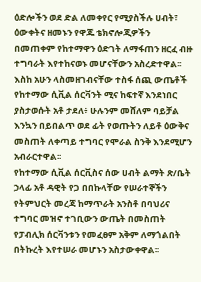ዕድሎችን ወደ ድል ለመቀየር የሚያስችሉ ሀብት፣ ዕውቀትና ዘመኑን የዋጁ ቴክኖሎጂዎችን በመጠቀም የከተማዋን ዕድገት ለማፋጠን ዘርፈ ብዙ ተግባራት እየተከናወኑ መሆናቸውን አስረድተዋል፡፡
እስከ አሁን ላስመዘገብናቸው ተስፋ ሰጪ ውጤቶች የከተማው ሲቪል ሰርቫንት ሚና ከፍተኛ እንደነበር ያስታወሱት አቶ ታደለ፥ ሁሉንም መሸለም ባይቻል እንኳን በይበልጥ ወደ ፊት የወጡትን ለይቶ ዕውቅና መስጠት ለቀጣይ ተግባር የሞራል ስንቅ እንደሚሆን አብራርተዋል፡፡
የከተማው ሲቪል ሰርቪስና ሰው ሀብት ልማት ጽ/ቤት ኃላፊ አቶ ዳዊት የጋ በበኩላቸው የሠራተኞችን የትምህርት መረጃ ከማጥራት አንስቶ በባህሪና ተግባር መዝኖ ተገቢውን ውጤት በመስጠት የፓብሊክ ሰርቫንቱን የመፈፀም አቅም ለማጎልበት በትኩረት እየተሠራ መሆኑን አስታውቀዋል፡፡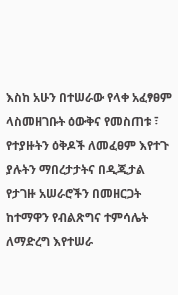እስከ አሁን በተሠራው የላቀ አፈፃፀም ላስመዘገቡት ዕውቅና የመስጠቱ ፣ የተያዙትን ዕቅዶች ለመፈፀም እየተጉ ያሉትን ማበረታታትና በዲጂታል የታገዙ አሠራሮችን በመዘርጋት ከተማዋን የብልጽግና ተምሳሌት ለማድረግ እየተሠራ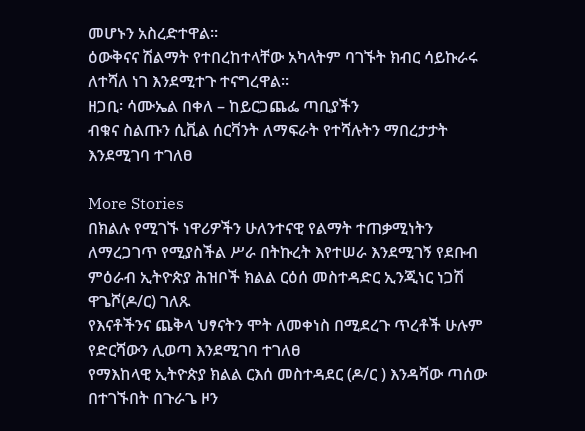መሆኑን አስረድተዋል፡፡
ዕውቅናና ሽልማት የተበረከተላቸው አካላትም ባገኙት ክብር ሳይኩራሩ ለተሻለ ነገ እንደሚተጉ ተናግረዋል፡፡
ዘጋቢ፡ ሳሙኤል በቀለ – ከይርጋጨፌ ጣቢያችን
ብቁና ስልጡን ሲቪል ሰርቫንት ለማፍራት የተሻሉትን ማበረታታት እንደሚገባ ተገለፀ

More Stories
በክልሉ የሚገኙ ነዋሪዎችን ሁለንተናዊ የልማት ተጠቃሚነትን ለማረጋገጥ የሚያስችል ሥራ በትኩረት እየተሠራ እንደሚገኝ የደቡብ ምዕራብ ኢትዮጵያ ሕዝቦች ክልል ርዕሰ መስተዳድር ኢንጂነር ነጋሽ ዋጌሾ(ዶ/ር) ገለጹ
የእናቶችንና ጨቅላ ህፃናትን ሞት ለመቀነስ በሚደረጉ ጥረቶች ሁሉም የድርሻውን ሊወጣ እንደሚገባ ተገለፀ
የማእከላዊ ኢትዮጵያ ክልል ርእሰ መስተዳደር (ዶ/ር ) እንዳሻው ጣሰው በተገኙበት በጉራጌ ዞን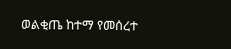ወልቂጤ ከተማ የመሰረተ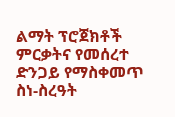ልማት ፕሮጀክቶች ምርቃትና የመሰረተ ድንጋይ የማስቀመጥ ስነ-ስረዓት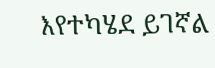እየተካሄደ ይገኛል